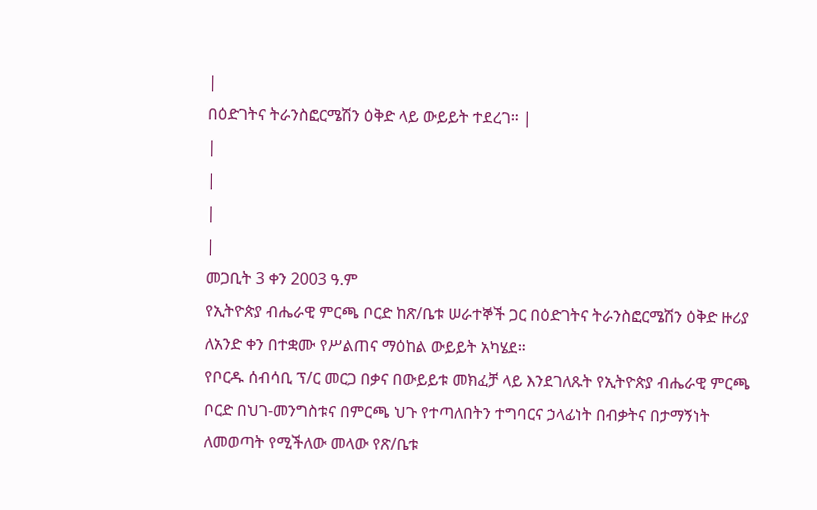|
በዕድገትና ትራንስፎርሜሽን ዕቅድ ላይ ውይይት ተደረገ። |
|
|
|
|
መጋቢት 3 ቀን 2003 ዓ.ም
የኢትዮጵያ ብሔራዊ ምርጫ ቦርድ ከጽ/ቤቱ ሠራተኞች ጋር በዕድገትና ትራንስፎርሜሽን ዕቅድ ዙሪያ ለአንድ ቀን በተቋሙ የሥልጠና ማዕከል ውይይት አካሄደ።
የቦርዱ ሰብሳቢ ፕ/ር መርጋ በቃና በውይይቱ መክፈቻ ላይ እንደገለጹት የኢትዮጵያ ብሔራዊ ምርጫ ቦርድ በህገ-መንግስቱና በምርጫ ህጉ የተጣለበትን ተግባርና ኃላፊነት በብቃትና በታማኝነት ለመወጣት የሚችለው መላው የጽ/ቤቱ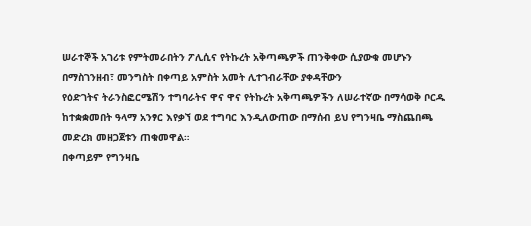ሠራተኞች አገሪቱ የምትመራበትን ፖሊሲና የትኩረት አቅጣጫዎች ጠንቅቀው ሲያውቁ መሆኑን በማስገንዘብ፣ መንግስት በቀጣይ አምስት አመት ሊተገብራቸው ያቀዳቸውን
የዕድገትና ትራንስፎርሜሽን ተግባራትና ዋና ዋና የትኩረት አቅጣጫዎችን ለሠራተኛው በማሳወቅ ቦርዱ ከተቋቋመበት ዓላማ አንፃር እየቃኘ ወደ ተግባር እንዲለውጠው በማሰብ ይህ የግንዛቤ ማስጨበጫ መድረክ መዘጋጀቱን ጠቁመዋል።
በቀጣይም የግንዛቤ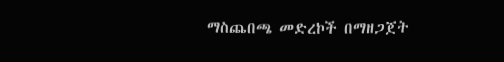ማስጨበጫ መድረኮች በማዘጋጀት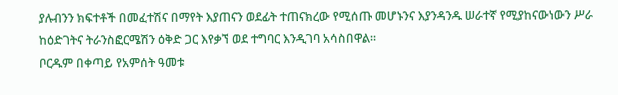ያሉብንን ክፍተቶች በመፈተሽና በማየት እያጠናን ወደፊት ተጠናክረው የሚሰጡ መሆኑንና እያንዳንዱ ሠራተኛ የሚያከናውነውን ሥራ ከዕድገትና ትራንስፎርሜሽን ዕቅድ ጋር እየቃኘ ወደ ተግባር እንዲገባ አሳስበዋል።
ቦርዱም በቀጣይ የአምሰት ዓመቱ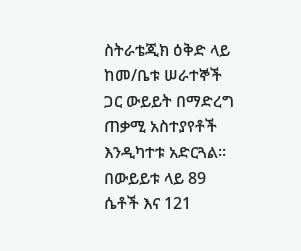ስትራቴጂክ ዕቅድ ላይ ከመ/ቤቱ ሠራተኞች ጋር ውይይት በማድረግ ጠቃሚ አስተያየቶች እንዲካተቱ አድርጓል። በውይይቱ ላይ 89 ሴቶች እና 121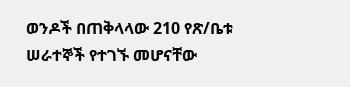ወንዶች በጠቅላላው 210 የጽ/ቤቱ ሠራተኞች የተገኙ መሆናቸው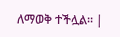ለማወቅ ተችሏል። |